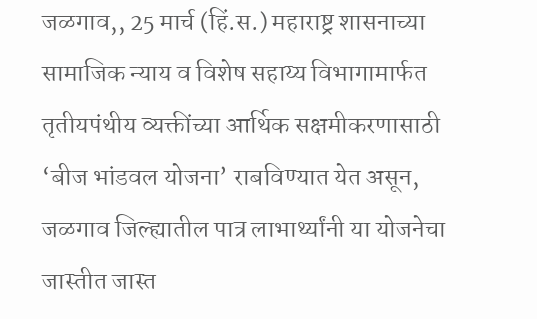जळगाव,, 25 मार्च (हिं.स.) महाराष्ट्र शासनाच्या सामाजिक न्याय व विशेष सहाय्य विभागामार्फत तृतीयपंथीय व्यक्तींच्या आर्थिक सक्षमीकरणासाठी ‘बीज भांडवल योजना’ राबविण्यात येत असून, जळगाव जिल्ह्यातील पात्र लाभार्थ्यांनी या योजनेचा जास्तीत जास्त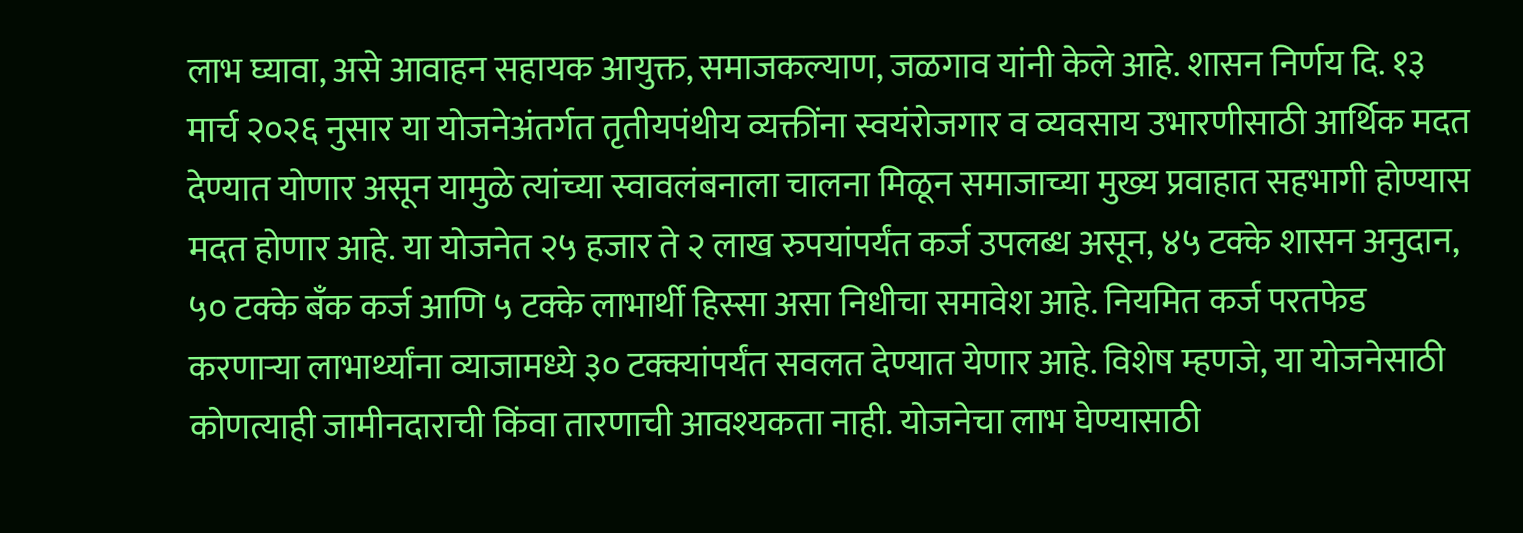लाभ घ्यावा, असे आवाहन सहायक आयुक्त, समाजकल्याण, जळगाव यांनी केले आहे. शासन निर्णय दि. १३ मार्च २०२६ नुसार या योजनेअंतर्गत तृतीयपंथीय व्यक्तींना स्वयंरोजगार व व्यवसाय उभारणीसाठी आर्थिक मदत देण्यात योणार असून यामुळे त्यांच्या स्वावलंबनाला चालना मिळून समाजाच्या मुख्य प्रवाहात सहभागी होण्यास मदत होणार आहे. या योजनेत २५ हजार ते २ लाख रुपयांपर्यंत कर्ज उपलब्ध असून, ४५ टक्के शासन अनुदान, ५० टक्के बँक कर्ज आणि ५ टक्के लाभार्थी हिस्सा असा निधीचा समावेश आहे. नियमित कर्ज परतफेड करणाऱ्या लाभार्थ्यांना व्याजामध्ये ३० टक्क्यांपर्यंत सवलत देण्यात येणार आहे. विशेष म्हणजे, या योजनेसाठी कोणत्याही जामीनदाराची किंवा तारणाची आवश्यकता नाही. योजनेचा लाभ घेण्यासाठी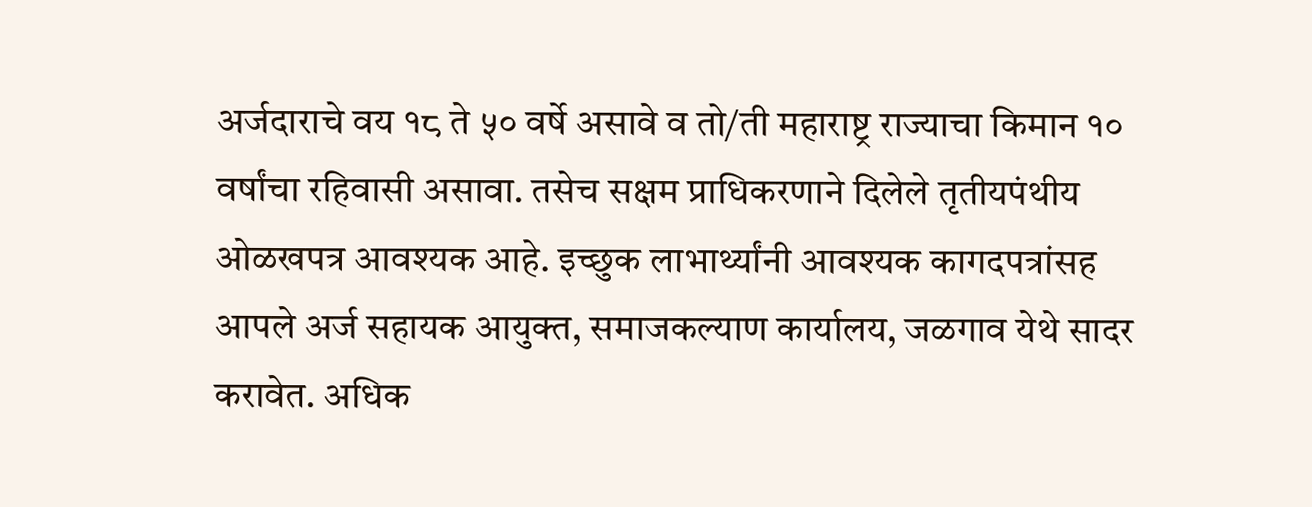अर्जदाराचे वय १८ ते ५० वर्षे असावे व तो/ती महाराष्ट्र राज्याचा किमान १० वर्षांचा रहिवासी असावा. तसेच सक्षम प्राधिकरणाने दिलेले तृतीयपंथीय ओळखपत्र आवश्यक आहे. इच्छुक लाभार्थ्यांनी आवश्यक कागदपत्रांसह आपले अर्ज सहायक आयुक्त, समाजकल्याण कार्यालय, जळगाव येथे सादर करावेत. अधिक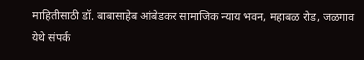माहितीसाठी डॉ. बाबासाहेब आंबेडकर सामाजिक न्याय भवन, महाबळ रोड, जळगाव येथे संपर्क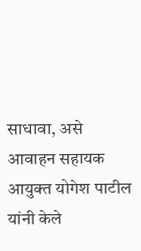साधावा, असे आवाहन सहायक आयुक्त योगेश पाटील यांनी केले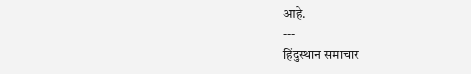आहे.
---
हिंदुस्थान समाचार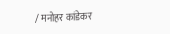/ मनोहर कांडेकर